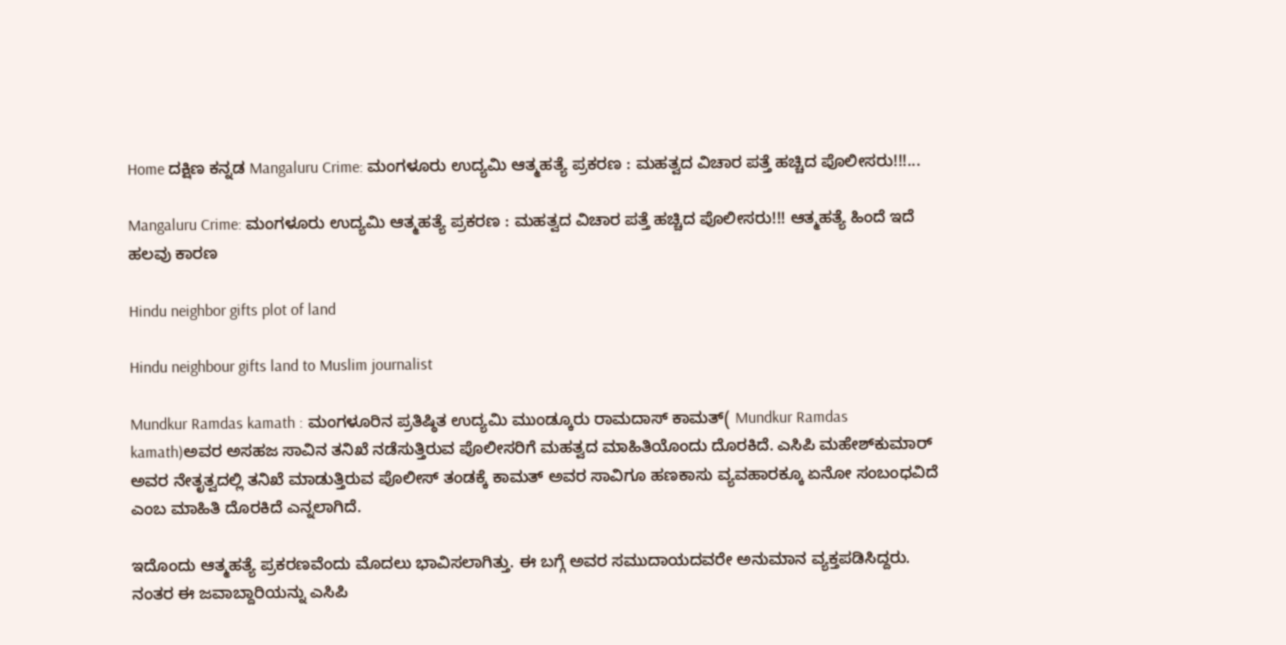Home ದಕ್ಷಿಣ ಕನ್ನಡ Mangaluru Crime: ಮಂಗಳೂರು ಉದ್ಯಮಿ ಆತ್ಮಹತ್ಯೆ ಪ್ರಕರಣ : ಮಹತ್ವದ ವಿಚಾರ ಪತ್ತೆ ಹಚ್ಚಿದ ಪೊಲೀಸರು!!!...

Mangaluru Crime: ಮಂಗಳೂರು ಉದ್ಯಮಿ ಆತ್ಮಹತ್ಯೆ ಪ್ರಕರಣ : ಮಹತ್ವದ ವಿಚಾರ ಪತ್ತೆ ಹಚ್ಚಿದ ಪೊಲೀಸರು!!! ಆತ್ಮಹತ್ಯೆ ಹಿಂದೆ ಇದೆ ಹಲವು ಕಾರಣ

Hindu neighbor gifts plot of land

Hindu neighbour gifts land to Muslim journalist

Mundkur Ramdas kamath : ಮಂಗಳೂರಿನ ಪ್ರತಿಷ್ಠಿತ ಉದ್ಯಮಿ ಮುಂಡ್ಕೂರು ರಾಮದಾಸ್‌ ಕಾಮತ್‌( Mundkur Ramdas kamath)ಅವರ ಅಸಹಜ ಸಾವಿನ ತನಿಖೆ ನಡೆಸುತ್ತಿರುವ ಪೊಲೀಸರಿಗೆ ಮಹತ್ವದ ಮಾಹಿತಿಯೊಂದು ದೊರಕಿದೆ. ಎಸಿಪಿ ಮಹೇಶ್‌ಕುಮಾರ್‌ ಅವರ ನೇತೃತ್ವದಲ್ಲಿ ತನಿಖೆ ಮಾಡುತ್ತಿರುವ ಪೊಲೀಸ್‌ ತಂಡಕ್ಕೆ ಕಾಮತ್‌ ಅವರ ಸಾವಿಗೂ ಹಣಕಾಸು ವ್ಯವಹಾರಕ್ಕೂ ಏನೋ ಸಂಬಂಧವಿದೆ ಎಂಬ ಮಾಹಿತಿ ದೊರಕಿದೆ ಎನ್ನಲಾಗಿದೆ.

ಇದೊಂದು ಆತ್ಮಹತ್ಯೆ ಪ್ರಕರಣವೆಂದು ಮೊದಲು ಭಾವಿಸಲಾಗಿತ್ತು. ಈ ಬಗ್ಗೆ ಅವರ ಸಮುದಾಯದವರೇ ಅನುಮಾನ ವ್ಯಕ್ತಪಡಿಸಿದ್ದರು. ನಂತರ ಈ ಜವಾಬ್ದಾರಿಯನ್ನು ಎಸಿಪಿ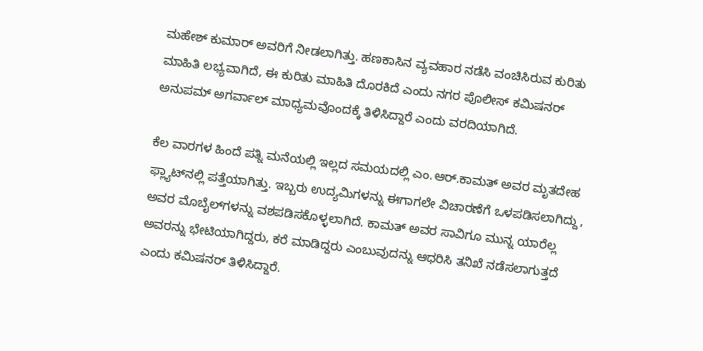ಮಹೇಶ್‌ ಕುಮಾರ್‌ ಅವರಿಗೆ ನೀಡಲಾಗಿತ್ತು. ಹಣಕಾಸಿನ ವ್ಯವಹಾರ ನಡೆಸಿ ವಂಚಿಸಿರುವ ಕುರಿತು ಮಾಹಿತಿ ಲಭ್ಯವಾಗಿದೆ, ಈ ಕುರಿತು ಮಾಹಿತಿ ದೊರಕಿದೆ ಎಂದು ನಗರ ಪೊಲೀಸ್‌ ಕಮಿಷನರ್‌ ಅನುಪಮ್‌ ಅಗರ್ವಾಲ್‌ ಮಾಧ್ಯಮವೊಂದಕ್ಕೆ ತಿಳಿಸಿದ್ದಾರೆ ಎಂದು ವರದಿಯಾಗಿದೆ.

ಕೆಲ ವಾರಗಳ ಹಿಂದೆ ಪತ್ನಿ ಮನೆಯಲ್ಲಿ ಇಲ್ಲದ ಸಮಯದಲ್ಲಿ ಎಂ.ಆರ್‌.ಕಾಮತ್‌ ಅವರ ಮೃತದೇಹ ಫ್ಲ್ಯಾಟ್‌ನಲ್ಲಿ ಪತ್ತೆಯಾಗಿತ್ತು. ಇಬ್ಬರು ಉದ್ಯಮಿಗಳನ್ನು ಈಗಾಗಲೇ ವಿಚಾರಣೆಗೆ ಒಳಪಡಿಸಲಾಗಿದ್ದು, ಅವರ ಮೊಬೈಲ್‌ಗಳನ್ನು ವಶಪಡಿಸಕೊಳ್ಳಲಾಗಿದೆ. ಕಾಮತ್‌ ಅವರ ಸಾವಿಗೂ ಮುನ್ನ ಯಾರೆಲ್ಲ ಅವರನ್ನು ಭೇಟಿಯಾಗಿದ್ದರು, ಕರೆ ಮಾಡಿದ್ದರು ಎಂಬುವುದನ್ನು ಆಧರಿಸಿ ತನಿಖೆ ನಡೆಸಲಾಗುತ್ತದೆ ಎಂದು ಕಮಿಷನರ್‌ ತಿಳಿಸಿದ್ದಾರೆ.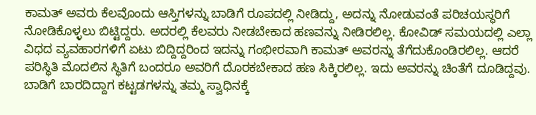ಕಾಮತ್‌ ಅವರು ಕೆಲವೊಂದು ಆಸ್ತಿಗಳನ್ನು ಬಾಡಿಗೆ ರೂಪದಲ್ಲಿ ನೀಡಿದ್ದು, ಅದನ್ನು ನೋಡುವಂತೆ ಪರಿಚಯಸ್ಥರಿಗೆ ನೋಡಿಕೊಳ್ಳಲು ಬಿಟ್ಟಿದ್ದರು. ಅದರಲ್ಲಿ ಕೆಲವರು ನೀಡಬೇಕಾದ ಹಣವನ್ನು ನೀಡಿರಲಿಲ್ಲ. ಕೋವಿಡ್‌ ಸಮಯದಲ್ಲಿ ಎಲ್ಲಾ ವಿಧದ ವ್ಯವಹಾರಗಳಿಗೆ ಏಟು ಬಿದ್ದಿದ್ದರಿಂದ ಇದನ್ನು ಗಂಭೀರವಾಗಿ ಕಾಮತ್‌ ಅವರನ್ನು ತೆಗೆದುಕೊಂಡಿರಲಿಲ್ಲ. ಆದರೆ ಪರಿಸ್ಥಿತಿ ಮೊದಲಿನ ಸ್ಥಿತಿಗೆ ಬಂದರೂ ಅವರಿಗೆ ದೊರಕಬೇಕಾದ ಹಣ ಸಿಕ್ಕಿರಲಿಲ್ಲ. ಇದು ಅವರನ್ನು ಚಿಂತೆಗೆ ದೂಡಿದ್ದವು. ಬಾಡಿಗೆ ಬಾರದಿದ್ದಾಗ ಕಟ್ಟಡಗಳನ್ನು ತಮ್ಮ ಸ್ವಾಧಿನಕ್ಕೆ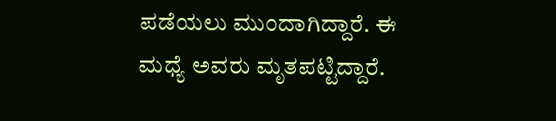ಪಡೆಯಲು ಮುಂದಾಗಿದ್ದಾರೆ. ಈ ಮಧ್ಯೆ ಅವರು ಮೃತಪಟ್ಟಿದ್ದಾರೆ.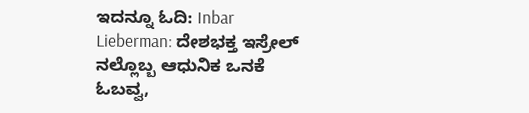ಇದನ್ನೂ ಓದಿ: Inbar Lieberman: ದೇಶಭಕ್ತ ಇಸ್ರೇಲ್ ನಲ್ಲೊಬ್ಬ ಆಧುನಿಕ ಒನಕೆ ಓಬವ್ವ,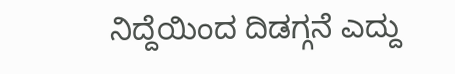ನಿದ್ದೆಯಿಂದ ದಿಡಗ್ಗನೆ ಎದ್ದು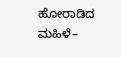ಹೋರಾಡಿದ ಮಹಿಳೆ–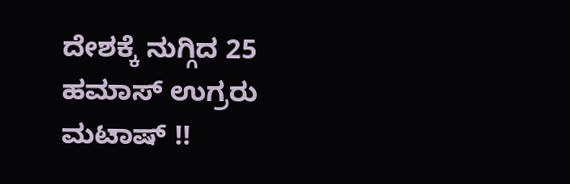ದೇಶಕ್ಕೆ ನುಗ್ಗಿದ 25 ಹಮಾಸ್ ಉಗ್ರರು ಮಟಾಷ್ !!